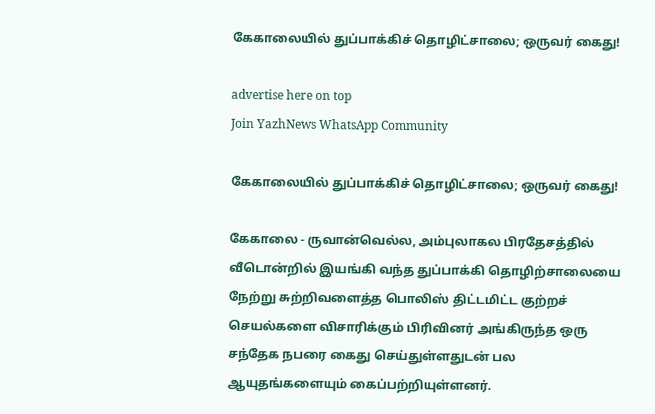கேகாலையில் துப்பாக்கிச் தொழிட்சாலை; ஒருவர் கைது!

advertise here on top
Join YazhNews WhatsApp Community

கேகாலையில் துப்பாக்கிச் தொழிட்சாலை; ஒருவர் கைது!

கேகாலை - ருவான்வெல்ல, அம்புலாகல பிரதேசத்தில் வீடொன்றில் இயங்கி வந்த துப்பாக்கி தொழிற்சாலையை நேற்று சுற்றிவளைத்த பொலிஸ் திட்டமிட்ட குற்றச் செயல்களை விசாரிக்கும் பிரிவினர் அங்கிருந்த ஒரு சந்தேக நபரை கைது செய்துள்ளதுடன் பல ஆயுதங்களையும் கைப்பற்றியுள்ளனர்.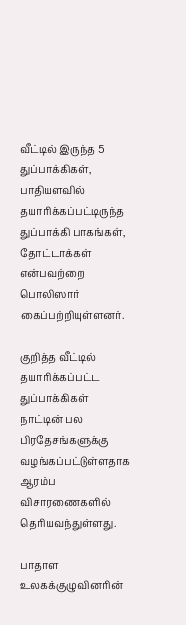வீட்டில் இருந்த 5 துப்பாக்கிகள், பாதியளவில் தயாரிக்கப்பட்டிருந்த துப்பாக்கி பாகங்கள், தோட்டாக்கள் என்பவற்றை பொலிஸார் கைப்பற்றியுள்ளனர்.

குறித்த வீட்டில் தயாரிக்கப்பட்ட துப்பாக்கிகள் நாட்டின் பல பிரதேசங்களுக்கு வழங்கப்பட்டுள்ளதாக ஆரம்ப விசாரணைகளில் தெரியவந்துள்ளது.

பாதாள உலகக்குழுவினரின்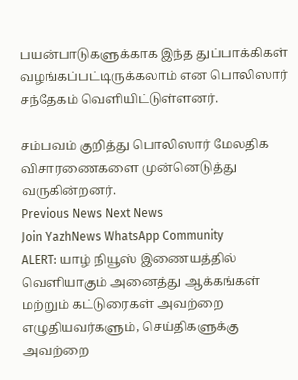பயன்பாடுகளுக்காக இந்த துப்பாக்கிகள் வழங்கப்பட்டிருக்கலாம் என பொலிஸார் சந்தேகம் வெளியிட்டுள்ளனர்.

சம்பவம் குறித்து பொலிஸார் மேலதிக விசாரணைகளை முன்னெடுத்து வருகின்றனர்.
Previous News Next News
Join YazhNews WhatsApp Community
ALERT: யாழ் நியூஸ் இணையத்தில் வெளியாகும் அனைத்து ஆக்கங்கள் மற்றும் கட்டுரைகள் அவற்றை எழுதியவர்களும், செய்திகளுக்கு அவற்றை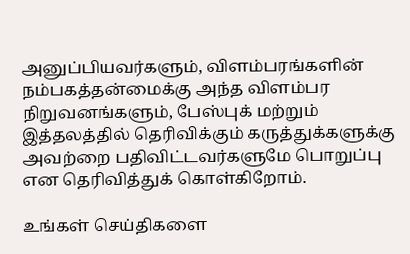அனுப்பியவர்களும், விளம்பரங்களின் நம்பகத்தன்மைக்கு அந்த விளம்பர நிறுவனங்களும், பேஸ்புக் மற்றும் இத்தலத்தில் தெரிவிக்கும் கருத்துக்களுக்கு அவற்றை பதிவிட்டவர்களுமே பொறுப்பு என தெரிவித்துக் கொள்கிறோம்.

உங்கள் செய்திகளை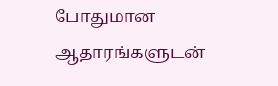போதுமான ஆதாரங்களுடன்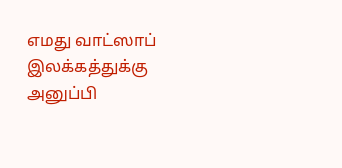எமது வாட்ஸாப் இலக்கத்துக்கு அனுப்பி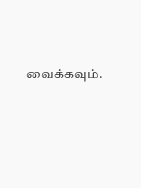வைக்கவும்.